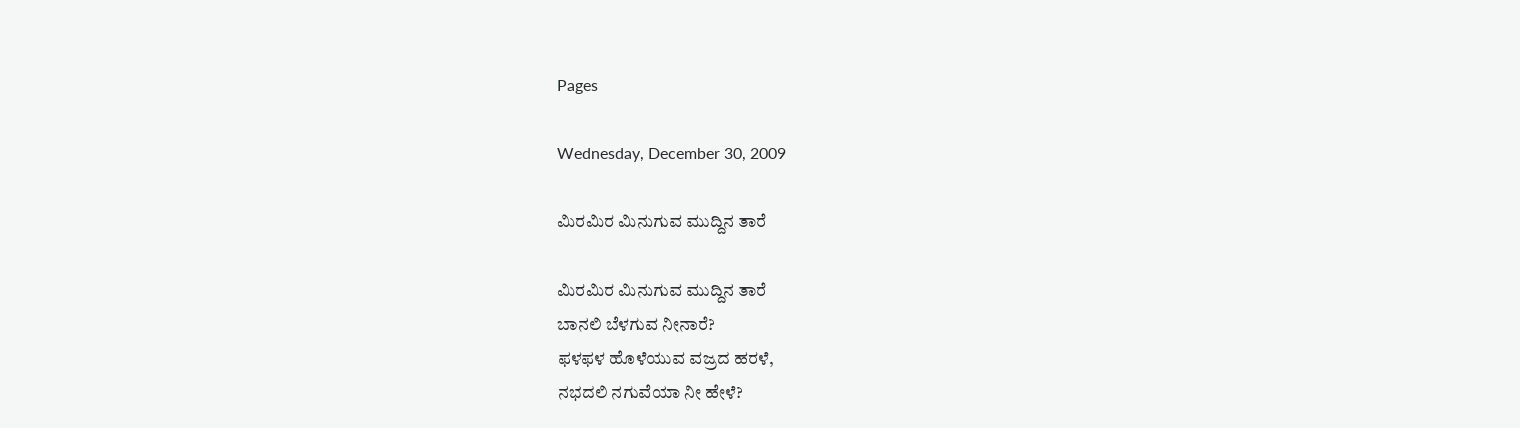Pages

Wednesday, December 30, 2009

ಮಿರಮಿರ ಮಿನುಗುವ ಮುದ್ದಿನ ತಾರೆ

ಮಿರಮಿರ ಮಿನುಗುವ ಮುದ್ದಿನ ತಾರೆ
ಬಾನಲಿ ಬೆಳಗುವ ನೀನಾರೆ?
ಫಳಫಳ ಹೊಳೆಯುವ ವಜ್ರದ ಹರಳೆ,
ನಭದಲಿ ನಗುವೆಯಾ ನೀ ಹೇಳೆ?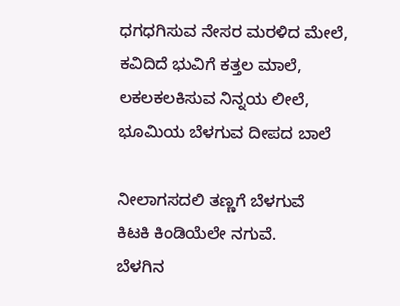ಧಗಧಗಿಸುವ ನೇಸರ ಮರಳಿದ ಮೇಲೆ,
ಕವಿದಿದೆ ಭುವಿಗೆ ಕತ್ತಲ ಮಾಲೆ,
ಲಕಲಕಲಕಿಸುವ ನಿನ್ನಯ ಲೀಲೆ,
ಭೂಮಿಯ ಬೆಳಗುವ ದೀಪದ ಬಾಲೆ

ನೀಲಾಗಸದಲಿ ತಣ್ಣಗೆ ಬೆಳಗುವೆ
ಕಿಟಕಿ ಕಿಂಡಿಯೆಲೇ ನಗುವೆ.
ಬೆಳಗಿನ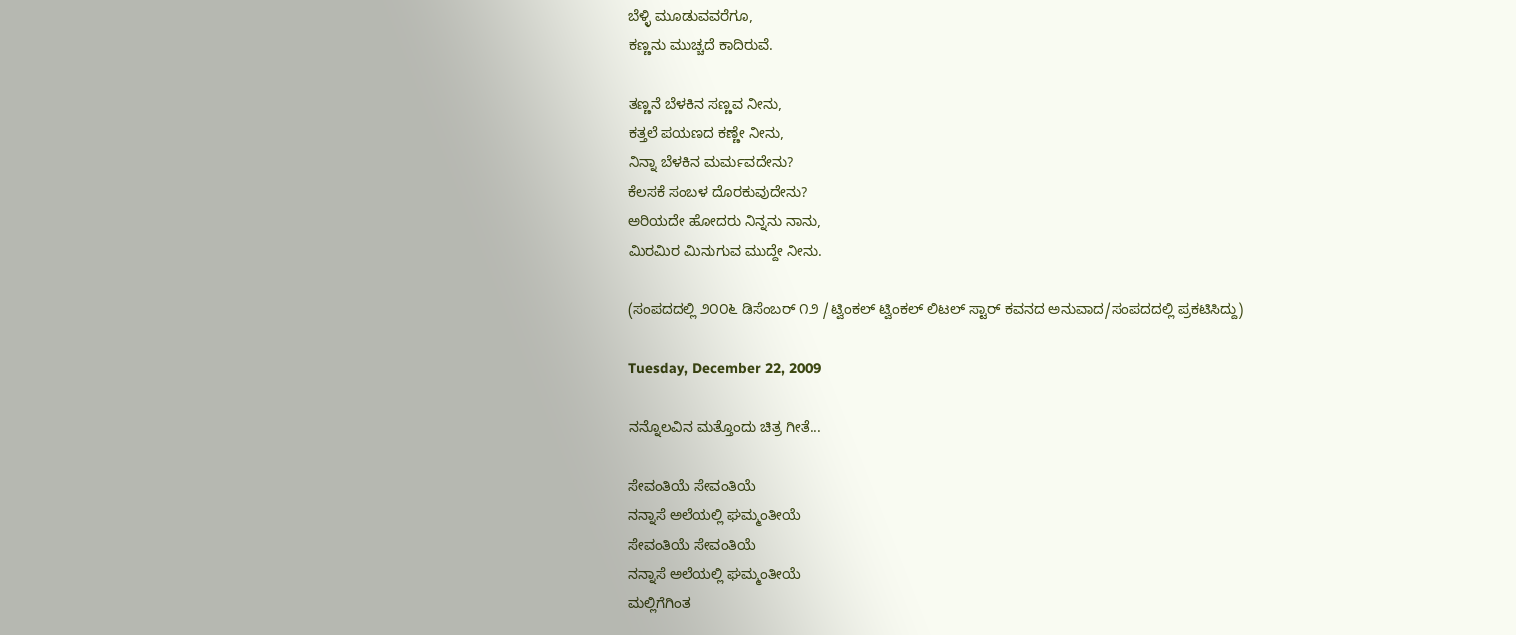ಬೆಳ್ಳಿ ಮೂಡುವವರೆಗೂ,
ಕಣ್ಣನು ಮುಚ್ಚದೆ ಕಾದಿರುವೆ.

ತಣ್ಣನೆ ಬೆಳಕಿನ ಸಣ್ಣವ ನೀನು,
ಕತ್ತಲೆ ಪಯಣದ ಕಣ್ಣೇ ನೀನು,
ನಿನ್ನಾ ಬೆಳಕಿನ ಮರ್ಮವದೇನು?
ಕೆಲಸಕೆ ಸಂಬಳ ದೊರಕುವುದೇನು?
ಅರಿಯದೇ ಹೋದರು ನಿನ್ನನು ನಾನು,
ಮಿರಮಿರ ಮಿನುಗುವ ಮುದ್ದೇ ನೀನು.

(ಸಂಪದದಲ್ಲಿ ೨೦೦೬ ಡಿಸೆಂಬರ್ ೧೨ /ಟ್ವಿಂಕಲ್ ಟ್ವಿಂಕಲ್ ಲಿಟಲ್ ಸ್ಟಾರ್ ಕವನದ ಅನುವಾದ/ಸಂಪದದಲ್ಲಿ ಪ್ರಕಟಿಸಿದ್ದು)

Tuesday, December 22, 2009

ನನ್ನೊಲವಿನ ಮತ್ತೊಂದು ಚಿತ್ರ ಗೀತೆ...

ಸೇವಂತಿಯೆ ಸೇವಂತಿಯೆ
ನನ್ನಾಸೆ ಅಲೆಯಲ್ಲಿ ಘಮ್ಮಂತೀಯೆ
ಸೇವಂತಿಯೆ ಸೇವಂತಿಯೆ
ನನ್ನಾಸೆ ಅಲೆಯಲ್ಲಿ ಘಮ್ಮಂತೀಯೆ
ಮಲ್ಲಿಗೆಗಿಂತ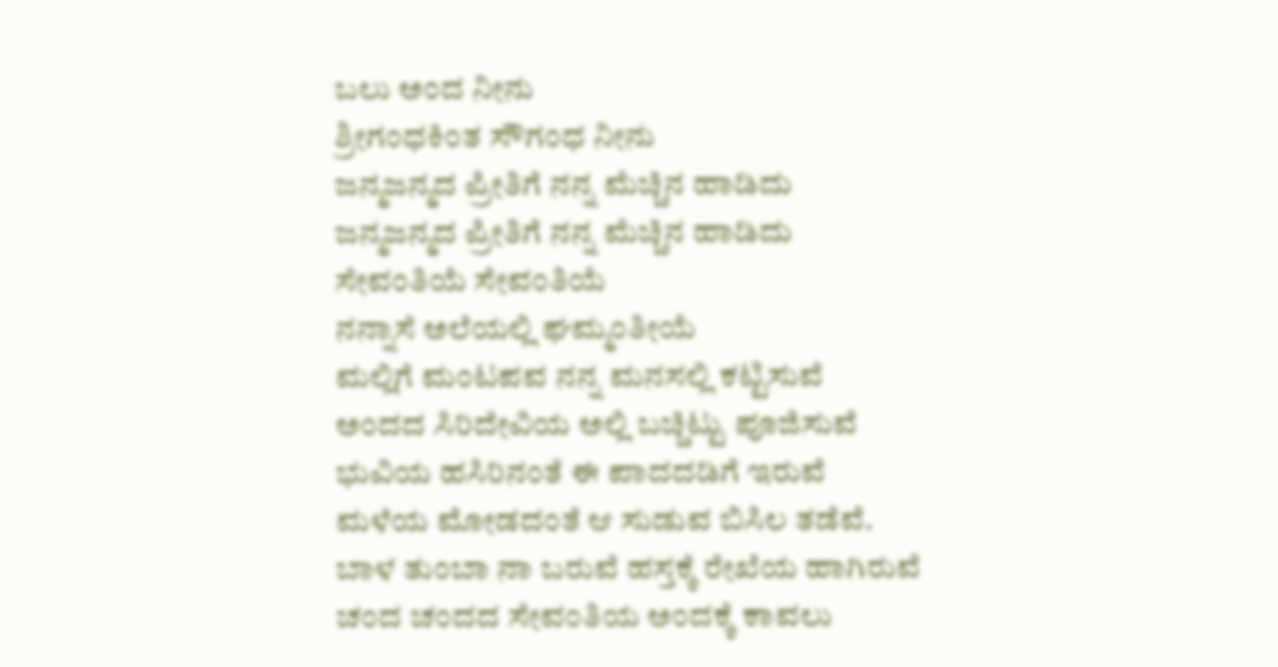ಬಲು ಅಂದ ನೀನು
ಶ್ರೀಗಂಧಕಿಂತ ಸೌಗಂಧ ನೀನು
ಜನ್ಮಜನ್ಮದ ಪ್ರೀತಿಗೆ ನನ್ನ ಮೆಚ್ಚಿನ ಹಾಡಿದು
ಜನ್ಮಜನ್ಮದ ಪ್ರೀತಿಗೆ ನನ್ನ ಮೆಚ್ಚಿನ ಹಾಡಿದು
ಸೇವಂತಿಯೆ ಸೇವಂತಿಯೆ
ನನ್ನಾಸೆ ಅಲೆಯಲ್ಲಿ ಘಮ್ಮಂತೀಯೆ
ಮಲ್ಲಿಗೆ ಮಂಟಪವ ನನ್ನ ಮನಸಲ್ಲಿ ಕಟ್ಟಿಸುವೆ
ಅಂದದ ಸಿರಿದೇವಿಯ ಅಲ್ಲಿ ಬಚ್ಚಿಟ್ಟು ಪೂಜಿಸುವೆ
ಭುವಿಯ ಹಸಿರಿನಂತೆ ಈ ಪಾದದಡಿಗೆ ಇರುವೆ
ಮಳೆಯ ಮೋಡದಂತೆ ಆ ಸುಡುವ ಬಿಸಿಲ ತಡೆವೆ.
ಬಾಳ ತುಂಬಾ ನಾ ಬರುವೆ ಹಸ್ತಕ್ಕೆ ರೇಖೆಯ ಹಾಗಿರುವೆ
ಚಂದ ಚಂದದ ಸೇವಂತಿಯ ಅಂದಕ್ಕೆ ಕಾವಲು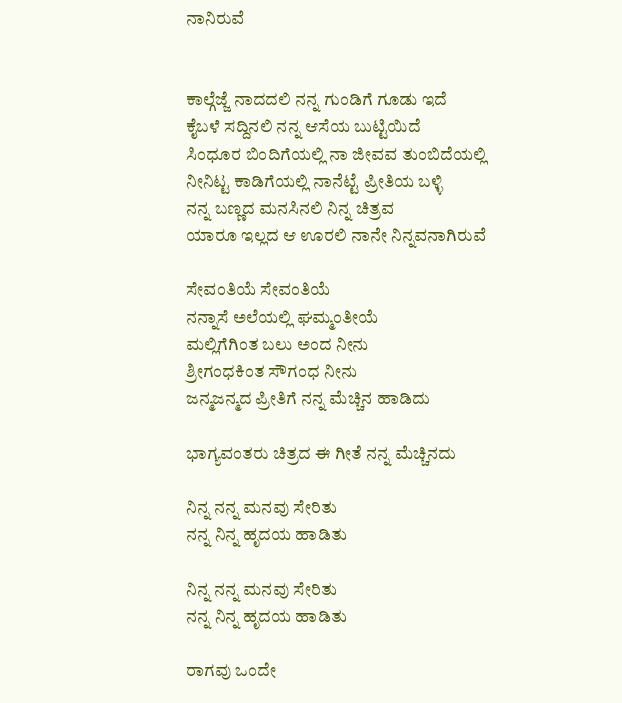ನಾನಿರುವೆ


ಕಾಲ್ಗೆಜ್ಜೆ ನಾದದಲಿ ನನ್ನ ಗುಂಡಿಗೆ ಗೂಡು ಇದೆ
ಕೈಬಳೆ ಸದ್ದಿನಲಿ ನನ್ನ ಆಸೆಯ ಬುಟ್ಟಿಯಿದೆ
ಸಿಂಧೂರ ಬಿಂದಿಗೆಯಲ್ಲಿ ನಾ ಜೀವವ ತುಂಬಿದೆಯಲ್ಲಿ
ನೀನಿಟ್ಟ ಕಾಡಿಗೆಯಲ್ಲಿ ನಾನೆಟ್ಟೆ ಪ್ರೀತಿಯ ಬಳ್ಳಿ
ನನ್ನ ಬಣ್ಣದ ಮನಸಿನಲಿ ನಿನ್ನ ಚಿತ್ರವ
ಯಾರೂ ಇಲ್ಲದ ಆ ಊರಲಿ ನಾನೇ ನಿನ್ನವನಾಗಿರುವೆ

ಸೇವಂತಿಯೆ ಸೇವಂತಿಯೆ
ನನ್ನಾಸೆ ಅಲೆಯಲ್ಲಿ ಘಮ್ಮಂತೀಯೆ
ಮಲ್ಲಿಗೆಗಿಂತ ಬಲು ಅಂದ ನೀನು
ಶ್ರೀಗಂಧಕಿಂತ ಸೌಗಂಧ ನೀನು
ಜನ್ಮಜನ್ಮದ ಪ್ರೀತಿಗೆ ನನ್ನ ಮೆಚ್ಚಿನ ಹಾಡಿದು

ಭಾಗ್ಯವಂತರು ಚಿತ್ರದ ಈ ಗೀತೆ ನನ್ನ ಮೆಚ್ಚಿನದು

ನಿನ್ನ ನನ್ನ ಮನವು ಸೇರಿತು
ನನ್ನ ನಿನ್ನ ಹೃದಯ ಹಾಡಿತು

ನಿನ್ನ ನನ್ನ ಮನವು ಸೇರಿತು
ನನ್ನ ನಿನ್ನ ಹೃದಯ ಹಾಡಿತು

ರಾಗವು ಒಂದೇ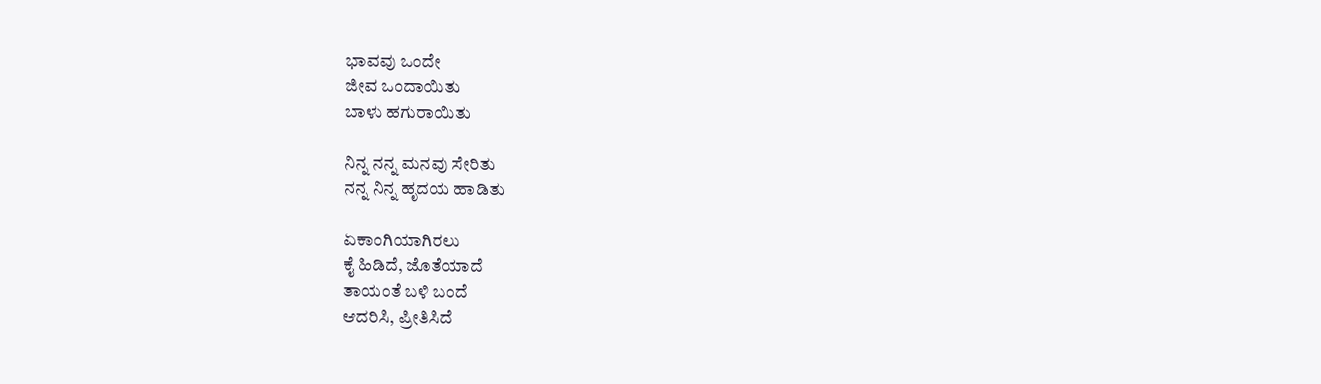ಭಾವವು ಒಂದೇ
ಜೀವ ಒಂದಾಯಿತು
ಬಾಳು ಹಗುರಾಯಿತು

ನಿನ್ನ ನನ್ನ ಮನವು ಸೇರಿತು
ನನ್ನ ನಿನ್ನ ಹೃದಯ ಹಾಡಿತು

ಏಕಾಂಗಿಯಾಗಿರಲು
ಕೈ ಹಿಡಿದೆ, ಜೊತೆಯಾದೆ
ತಾಯಂತೆ ಬಳಿ ಬಂದೆ
ಆದರಿಸಿ, ಪ್ರೀತಿಸಿದೆ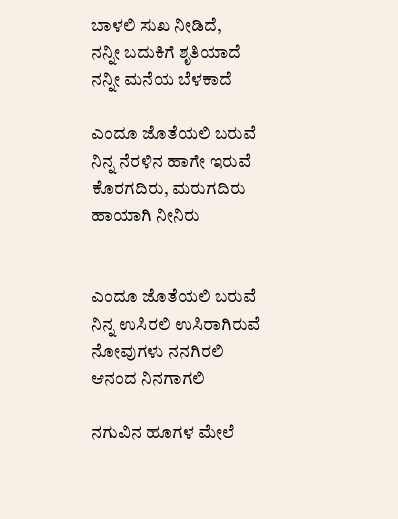ಬಾಳಲಿ ಸುಖ ನೀಡಿದೆ,
ನನ್ನೀ ಬದುಕಿಗೆ ಶೃತಿಯಾದೆ
ನನ್ನೀ ಮನೆಯ ಬೆಳಕಾದೆ

ಎಂದೂ ಜೊತೆಯಲಿ ಬರುವೆ
ನಿನ್ನ ನೆರಳಿನ ಹಾಗೇ ಇರುವೆ
ಕೊರಗದಿರು, ಮರುಗದಿರು
ಹಾಯಾಗಿ ನೀನಿರು


ಎಂದೂ ಜೊತೆಯಲಿ ಬರುವೆ
ನಿನ್ನ ಉಸಿರಲಿ ಉಸಿರಾಗಿರುವೆ
ನೋವುಗಳು ನನಗಿರಲಿ
ಆನಂದ ನಿನಗಾಗಲಿ

ನಗುವಿನ ಹೂಗಳ ಮೇಲೆ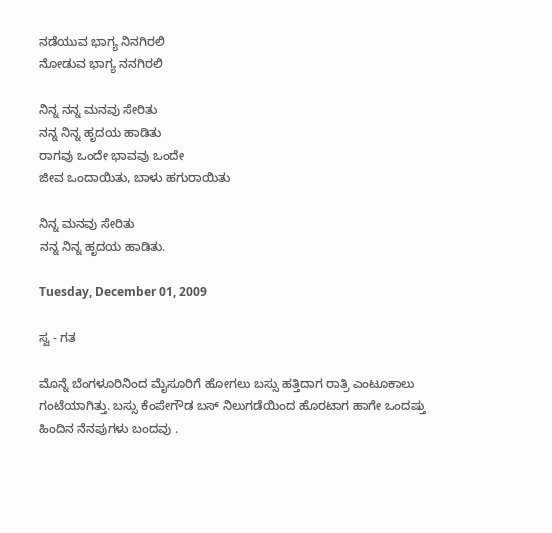ನಡೆಯುವ ಭಾಗ್ಯ ನಿನಗಿರಲಿ
ನೋಡುವ ಭಾಗ್ಯ ನನಗಿರಲಿ

ನಿನ್ನ ನನ್ನ ಮನವು ಸೇರಿತು
ನನ್ನ ನಿನ್ನ ಹೃದಯ ಹಾಡಿತು
ರಾಗವು ಒಂದೇ ಭಾವವು ಒಂದೇ
ಜೀವ ಒಂದಾಯಿತು, ಬಾಳು ಹಗುರಾಯಿತು

ನಿನ್ನ ಮನವು ಸೇರಿತು
ನನ್ನ ನಿನ್ನ ಹೃದಯ ಹಾಡಿತು.

Tuesday, December 01, 2009

ಸ್ವ - ಗತ

ಮೊನ್ನೆ ಬೆಂಗಳೂರಿನಿಂದ ಮೈಸೂರಿಗೆ ಹೋಗಲು ಬಸ್ಸು ಹತ್ತಿದಾಗ ರಾತ್ರಿ ಎಂಟೂಕಾಲು ಗಂಟೆಯಾಗಿತ್ತು. ಬಸ್ಸು ಕೆಂಪೇಗೌಡ ಬಸ್ ನಿಲುಗಡೆಯಿಂದ ಹೊರಟಾಗ ಹಾಗೇ ಒಂದಷ್ತು ಹಿಂದಿನ ನೆನಪುಗಳು ಬಂದವು .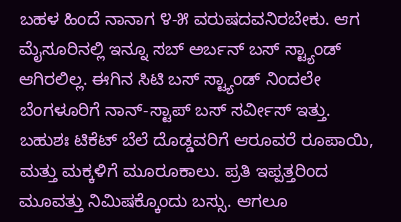ಬಹಳ ಹಿಂದೆ ನಾನಾಗ ೪-೫ ವರುಷದವನಿರಬೇಕು. ಆಗ ಮೈಸೂರಿನಲ್ಲಿ ಇನ್ನೂ ಸಬ್ ಅರ್ಬನ್ ಬಸ್ ಸ್ಟ್ಯಾಂಡ್ ಆಗಿರಲಿಲ್ಲ. ಈಗಿನ ಸಿಟಿ ಬಸ್ ಸ್ಟ್ಯಾಂಡ್ ನಿಂದಲೇ ಬೆಂಗಳೂರಿಗೆ ನಾನ್-ಸ್ಟಾಪ್ ಬಸ್ ಸರ್ವೀಸ್ ಇತ್ತು. ಬಹುಶಃ ಟಿಕೆಟ್ ಬೆಲೆ ದೊಡ್ಡವರಿಗೆ ಆರೂವರೆ ರೂಪಾಯಿ, ಮತ್ತು ಮಕ್ಕಳಿಗೆ ಮೂರೂಕಾಲು. ಪ್ರತಿ ಇಪ್ಪತ್ತರಿಂದ ಮೂವತ್ತು ನಿಮಿಷಕ್ಕೊಂದು ಬಸ್ಸು. ಆಗಲೂ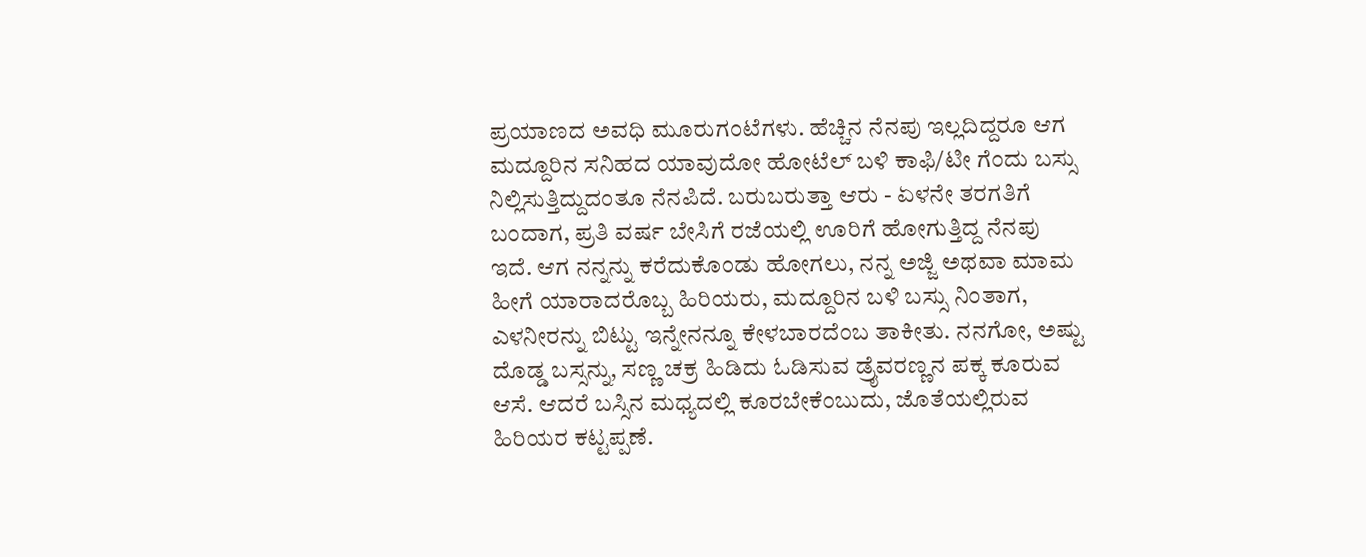ಪ್ರಯಾಣದ ಅವಧಿ ಮೂರುಗಂಟೆಗಳು. ಹೆಚ್ಚಿನ ನೆನಪು ಇಲ್ಲದಿದ್ದರೂ ಆಗ ಮದ್ದೂರಿನ ಸನಿಹದ ಯಾವುದೋ ಹೋಟೆಲ್ ಬಳಿ ಕಾಫಿ/ಟೀ ಗೆಂದು ಬಸ್ಸು ನಿಲ್ಲಿಸುತ್ತಿದ್ದುದಂತೂ ನೆನಪಿದೆ. ಬರುಬರುತ್ತಾ ಆರು - ಏಳನೇ ತರಗತಿಗೆ ಬಂದಾಗ, ಪ್ರತಿ ವರ್ಷ ಬೇಸಿಗೆ ರಜೆಯಲ್ಲಿ ಊರಿಗೆ ಹೋಗುತ್ತಿದ್ದ ನೆನಪು ಇದೆ. ಆಗ ನನ್ನನ್ನು ಕರೆದುಕೊಂಡು ಹೋಗಲು, ನನ್ನ ಅಜ್ಜಿ ಅಥವಾ ಮಾಮ ಹೀಗೆ ಯಾರಾದರೊಬ್ಬ ಹಿರಿಯರು, ಮದ್ದೂರಿನ ಬಳಿ ಬಸ್ಸು ನಿಂತಾಗ, ಎಳನೀರನ್ನು ಬಿಟ್ಟು ಇನ್ನೇನನ್ನೂ ಕೇಳಬಾರದೆಂಬ ತಾಕೀತು. ನನಗೋ, ಅಷ್ಟು ದೊಡ್ಡ ಬಸ್ಸನ್ನು, ಸಣ್ಣ ಚಕ್ರ ಹಿಡಿದು ಓಡಿಸುವ ಡ್ರೈವರಣ್ಣನ ಪಕ್ಕ ಕೂರುವ ಆಸೆ. ಆದರೆ ಬಸ್ಸಿನ ಮಧ್ಯದಲ್ಲಿ ಕೂರಬೇಕೆಂಬುದು, ಜೊತೆಯಲ್ಲಿರುವ ಹಿರಿಯರ ಕಟ್ಟಪ್ಪಣೆ.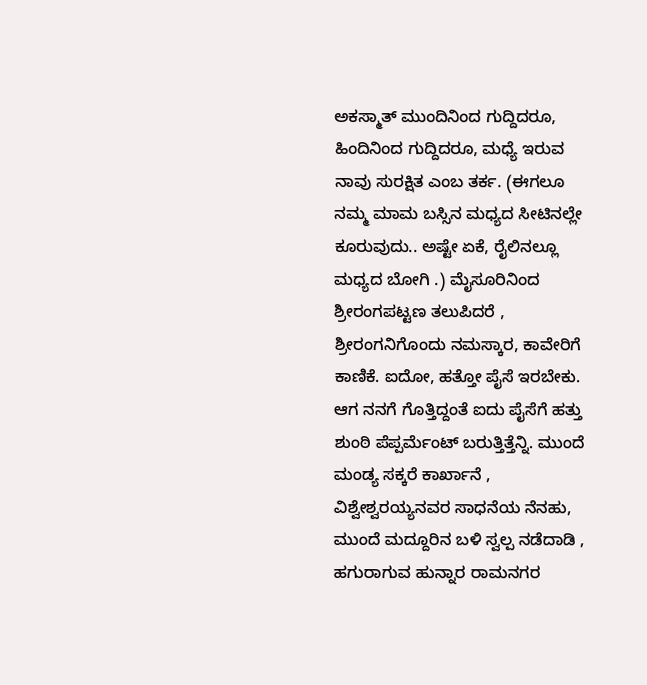ಅಕಸ್ಮಾತ್ ಮುಂದಿನಿಂದ ಗುದ್ದಿದರೂ, ಹಿಂದಿನಿಂದ ಗುದ್ದಿದರೂ, ಮಧ್ಯೆ ಇರುವ ನಾವು ಸುರಕ್ಷಿತ ಎಂಬ ತರ್ಕ. (ಈಗಲೂ ನಮ್ಮ ಮಾಮ ಬಸ್ಸಿನ ಮಧ್ಯದ ಸೀಟಿನಲ್ಲೇ ಕೂರುವುದು.. ಅಷ್ಟೇ ಏಕೆ, ರೈಲಿನಲ್ಲೂ ಮಧ್ಯದ ಬೋಗಿ .) ಮೈಸೂರಿನಿಂದ ಶ್ರೀರಂಗಪಟ್ಟಣ ತಲುಪಿದರೆ , ಶ್ರೀರಂಗನಿಗೊಂದು ನಮಸ್ಕಾರ, ಕಾವೇರಿಗೆ ಕಾಣಿಕೆ. ಐದೋ, ಹತ್ತೋ ಪೈಸೆ ಇರಬೇಕು. ಆಗ ನನಗೆ ಗೊತ್ತಿದ್ದಂತೆ ಐದು ಪೈಸೆಗೆ ಹತ್ತು ಶುಂಠಿ ಪೆಪ್ಪರ್ಮೆಂಟ್ ಬರುತ್ತಿತ್ತೆನ್ನಿ. ಮುಂದೆ ಮಂಡ್ಯ ಸಕ್ಕರೆ ಕಾರ್ಖಾನೆ , ವಿಶ್ವೇಶ್ವರಯ್ಯನವರ ಸಾಧನೆಯ ನೆನಹು, ಮುಂದೆ ಮದ್ದೂರಿನ ಬಳಿ ಸ್ವಲ್ಪ ನಡೆದಾಡಿ , ಹಗುರಾಗುವ ಹುನ್ನಾರ ರಾಮನಗರ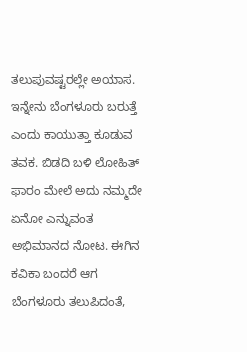ತಲುಪುವಷ್ಟರಲ್ಲೇ ಅಯಾಸ. ಇನ್ನೇನು ಬೆಂಗಳೂರು ಬರುತ್ತೆ ಎಂದು ಕಾಯುತ್ತಾ ಕೂಡುವ ತವಕ. ಬಿಡದಿ ಬಳಿ ಲೋಹಿತ್ ಫಾರಂ ಮೇಲೆ ಅದು ನಮ್ಮದೇ ಏನೋ ಎನ್ನುವಂತ ಅಭಿಮಾನದ ನೋಟ. ಈಗಿನ ಕವಿಕಾ ಬಂದರೆ ಆಗ ಬೆಂಗಳೂರು ತಲುಪಿದಂತೆ,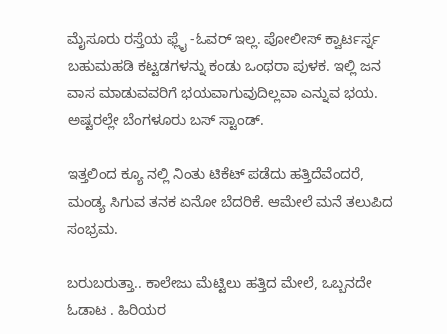ಮೈಸೂರು ರಸ್ತೆಯ ಫ್ಲೈ -ಓವರ್ ಇಲ್ಲ. ಪೋಲೀಸ್ ಕ್ವಾರ್ಟರ್ಸ್ನ ಬಹುಮಹಡಿ ಕಟ್ಟಡಗಳನ್ನು ಕಂಡು ಒಂಥರಾ ಪುಳಕ. ಇಲ್ಲಿ ಜನ ವಾಸ ಮಾಡುವವರಿಗೆ ಭಯವಾಗುವುದಿಲ್ಲವಾ ಎನ್ನುವ ಭಯ. ಅಷ್ಟರಲ್ಲೇ ಬೆಂಗಳೂರು ಬಸ್ ಸ್ಟಾಂಡ್.

ಇತ್ತಲಿಂದ ಕ್ಯೂ ನಲ್ಲಿ ನಿಂತು ಟಿಕೆಟ್ ಪಡೆದು ಹತ್ತಿದೆವೆಂದರೆ, ಮಂಡ್ಯ ಸಿಗುವ ತನಕ ಏನೋ ಬೆದರಿಕೆ. ಆಮೇಲೆ ಮನೆ ತಲುಪಿದ ಸಂಭ್ರಮ.

ಬರುಬರುತ್ತಾ.. ಕಾಲೇಜು ಮೆಟ್ಟಿಲು ಹತ್ತಿದ ಮೇಲೆ, ಒಬ್ಬನದೇ ಓಡಾಟ . ಹಿರಿಯರ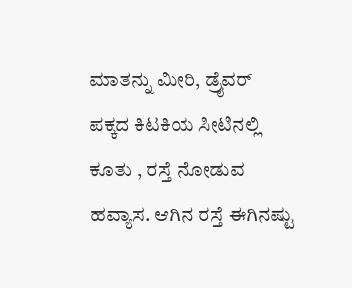ಮಾತನ್ನು ಮೀರಿ, ಡ್ರೈವರ್ ಪಕ್ಕದ ಕಿಟಕಿಯ ಸೀಟಿನಲ್ಲಿ ಕೂತು , ರಸ್ತೆ ನೋಡುವ ಹವ್ಯಾಸ. ಆಗಿನ ರಸ್ತೆ ಈಗಿನಷ್ಟು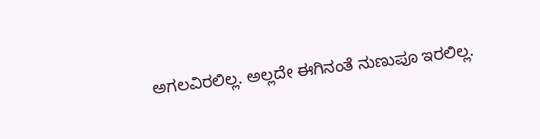ಅಗಲವಿರಲಿಲ್ಲ. ಅಲ್ಲದೇ ಈಗಿನಂತೆ ನುಣುಪೂ ಇರಲಿಲ್ಲ.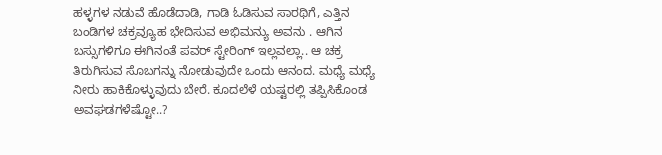ಹಳ್ಳಗಳ ನಡುವೆ ಹೊಡೆದಾಡಿ, ಗಾಡಿ ಓಡಿಸುವ ಸಾರಥಿಗೆ, ಎತ್ತಿನ ಬಂಡಿಗಳ ಚಕ್ರವ್ಯೂಹ ಭೇದಿಸುವ ಅಭಿಮನ್ಯು ಅವನು . ಆಗಿನ ಬಸ್ಸುಗಳಿಗೂ ಈಗಿನಂತೆ ಪವರ್ ಸ್ಟೇರಿಂಗ್ ಇಲ್ಲವಲ್ಲಾ.. ಆ ಚಕ್ರ ತಿರುಗಿಸುವ ಸೊಬಗನ್ನು ನೋಡುವುದೇ ಒಂದು ಆನಂದ. ಮಧ್ಯೆ ಮಧ್ಯೆ ನೀರು ಹಾಕಿಕೊಳ್ಳುವುದು ಬೇರೆ. ಕೂದಲೆಳೆ ಯಷ್ಟರಲ್ಲಿ ತಪ್ಪಿಸಿಕೊಂಡ ಅವಘಡಗಳೆಷ್ಟೋ..?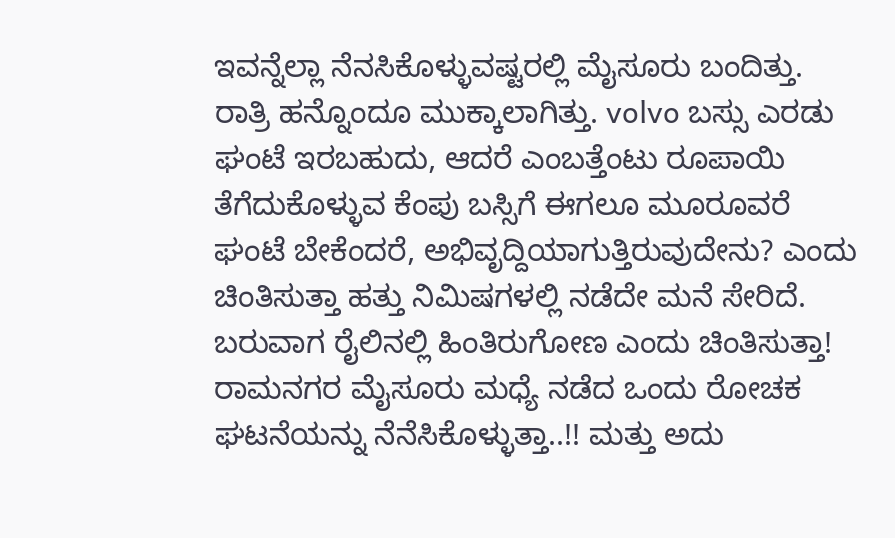ಇವನ್ನೆಲ್ಲಾ ನೆನಸಿಕೊಳ್ಳುವಷ್ಟರಲ್ಲಿ ಮೈಸೂರು ಬಂದಿತ್ತು. ರಾತ್ರಿ ಹನ್ನೊಂದೂ ಮುಕ್ಕಾಲಾಗಿತ್ತು. volvo ಬಸ್ಸು ಎರಡು ಘಂಟೆ ಇರಬಹುದು, ಆದರೆ ಎಂಬತ್ತೆಂಟು ರೂಪಾಯಿ ತೆಗೆದುಕೊಳ್ಳುವ ಕೆಂಪು ಬಸ್ಸಿಗೆ ಈಗಲೂ ಮೂರೂವರೆ ಘಂಟೆ ಬೇಕೆಂದರೆ, ಅಭಿವೃದ್ದಿಯಾಗುತ್ತಿರುವುದೇನು? ಎಂದು ಚಿಂತಿಸುತ್ತಾ ಹತ್ತು ನಿಮಿಷಗಳಲ್ಲಿ ನಡೆದೇ ಮನೆ ಸೇರಿದೆ. ಬರುವಾಗ ರೈಲಿನಲ್ಲಿ ಹಿಂತಿರುಗೋಣ ಎಂದು ಚಿಂತಿಸುತ್ತಾ! ರಾಮನಗರ ಮೈಸೂರು ಮಧ್ಯೆ ನಡೆದ ಒಂದು ರೋಚಕ ಘಟನೆಯನ್ನು ನೆನೆಸಿಕೊಳ್ಳುತ್ತಾ..!! ಮತ್ತು ಅದು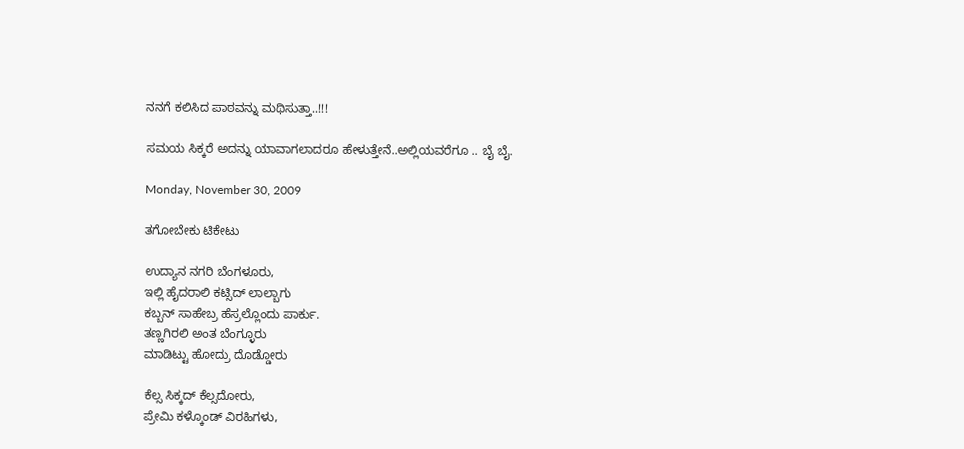ನನಗೆ ಕಲಿಸಿದ ಪಾಠವನ್ನು ಮಥಿಸುತ್ತಾ..!!!

ಸಮಯ ಸಿಕ್ಕರೆ ಅದನ್ನು ಯಾವಾಗಲಾದರೂ ಹೇಳುತ್ತೇನೆ..ಅಲ್ಲಿಯವರೆಗೂ .. ಬೈ ಬೈ.

Monday, November 30, 2009

ತಗೋಬೇಕು ಟಿಕೇಟು

ಉದ್ಯಾನ ನಗರಿ ಬೆಂಗಳೂರು,
ಇಲ್ಲಿ ಹೈದರಾಲಿ ಕಟ್ಸಿದ್ ಲಾಲ್ಬಾಗು
ಕಬ್ಬನ್ ಸಾಹೇಬ್ರ ಹೆಸ್ರಲ್ಲೊಂದು ಪಾರ್ಕು.
ತಣ್ಣಗಿರಲಿ ಅಂತ ಬೆಂಗ್ಳೂರು
ಮಾಡಿಟ್ಟು ಹೋದ್ರು ದೊಡ್ಡೋರು

ಕೆಲ್ಸ ಸಿಕ್ಕದ್ ಕೆಲ್ಸದೋರು,
ಪ್ರೇಮಿ ಕಳ್ಕೊಂಡ್ ವಿರಹಿಗಳು,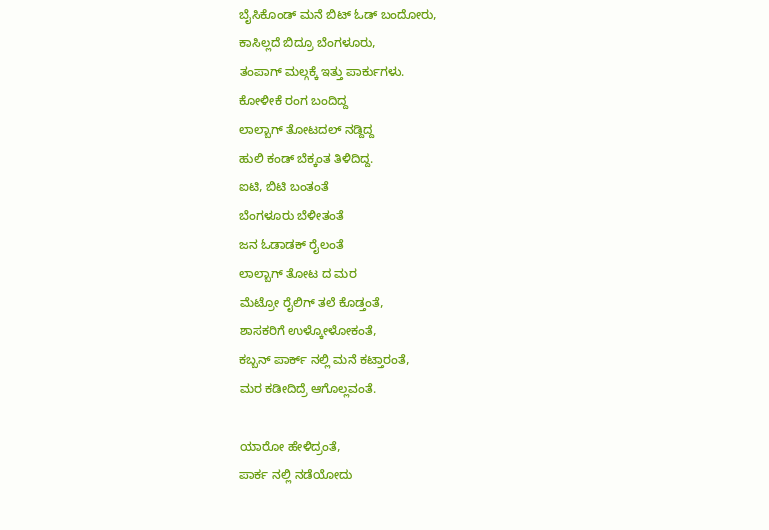ಬೈಸಿಕೊಂಡ್ ಮನೆ ಬಿಟ್ ಓಡ್ ಬಂದೋರು,
ಕಾಸಿಲ್ಲದೆ ಬಿದ್ರೂ ಬೆಂಗಳೂರು,
ತಂಪಾಗ್ ಮಲ್ಗಕ್ಕೆ ಇತ್ತು ಪಾರ್ಕುಗಳು.
ಕೋಳೀಕೆ ರಂಗ ಬಂದಿದ್ದ
ಲಾಲ್ಬಾಗ್ ತೋಟದಲ್ ನಡ್ದಿದ್ದ
ಹುಲಿ ಕಂಡ್ ಬೆಕ್ಕಂತ ತಿಳಿದಿದ್ದ.
ಐಟಿ, ಬಿಟಿ ಬಂತಂತೆ
ಬೆಂಗಳೂರು ಬೆಳೀತಂತೆ
ಜನ ಓಡಾಡಕ್ ರೈಲಂತೆ
ಲಾಲ್ಬಾಗ್ ತೋಟ ದ ಮರ
ಮೆಟ್ರೋ ರೈಲಿಗ್ ತಲೆ ಕೊಡ್ತಂತೆ,
ಶಾಸಕರಿಗೆ ಉಳ್ಕೋಳೋಕಂತೆ,
ಕಬ್ಬನ್ ಪಾರ್ಕ್ ನಲ್ಲಿ ಮನೆ ಕಟ್ತಾರಂತೆ,
ಮರ ಕಡೀದಿದ್ರೆ ಆಗೊಲ್ಲವಂತೆ.

ಯಾರೋ ಹೇಳಿದ್ರಂತೆ,
ಪಾರ್ಕ ನಲ್ಲಿ ನಡೆಯೋದು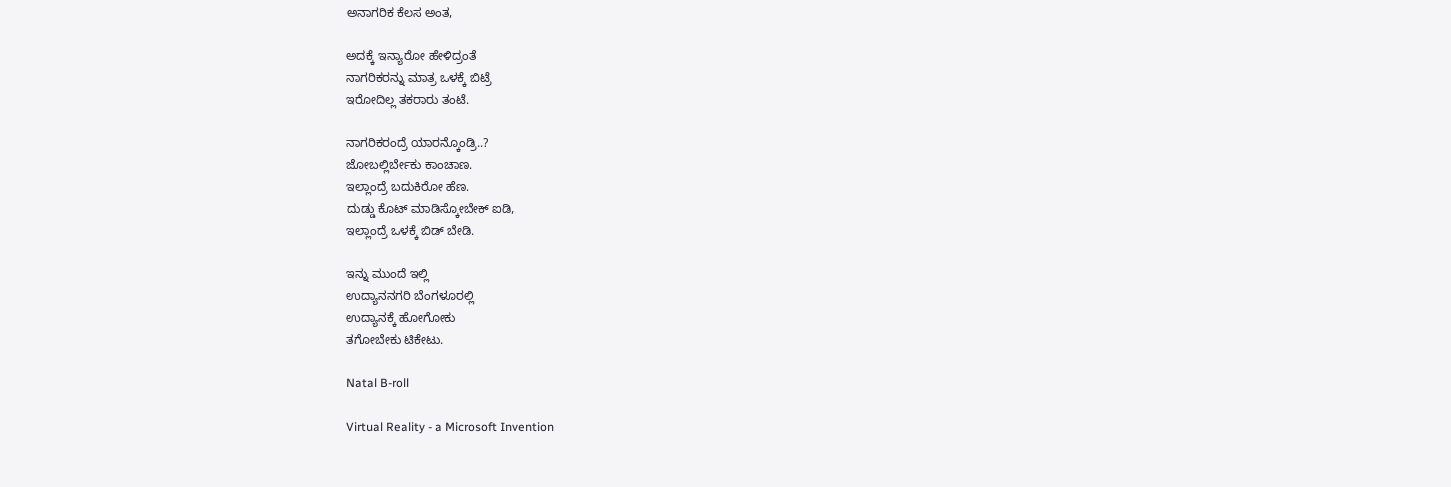ಅನಾಗರಿಕ ಕೆಲಸ ಅಂತ,

ಅದಕ್ಕೆ ಇನ್ಯಾರೋ ಹೇಳಿದ್ರಂತೆ
ನಾಗರಿಕರನ್ನು ಮಾತ್ರ ಒಳಕ್ಕೆ ಬಿಟ್ರೆ
ಇರೋದಿಲ್ಲ ತಕರಾರು ತಂಟೆ.

ನಾಗರಿಕರಂದ್ರೆ ಯಾರನ್ಕೊಂಡ್ರಿ..?
ಜೋಬಲ್ಲಿರ್ಬೇಕು ಕಾಂಚಾಣ.
ಇಲ್ಲಾಂದ್ರೆ ಬದುಕಿರೋ ಹೆಣ.
ದುಡ್ಡು ಕೊಟ್ ಮಾಡಿಸ್ಕೋಬೇಕ್ ಐಡಿ,
ಇಲ್ಲಾಂದ್ರೆ ಒಳಕ್ಕೆ ಬಿಡ್ ಬೇಡಿ.

ಇನ್ನು ಮುಂದೆ ಇಲ್ಲಿ
ಉದ್ಯಾನನಗರಿ ಬೆಂಗಳೂರಲ್ಲಿ
ಉದ್ಯಾನಕ್ಕೆ ಹೋಗೋಕು
ತಗೋಬೇಕು ಟಿಕೇಟು.

Natal B-roll

Virtual Reality - a Microsoft Invention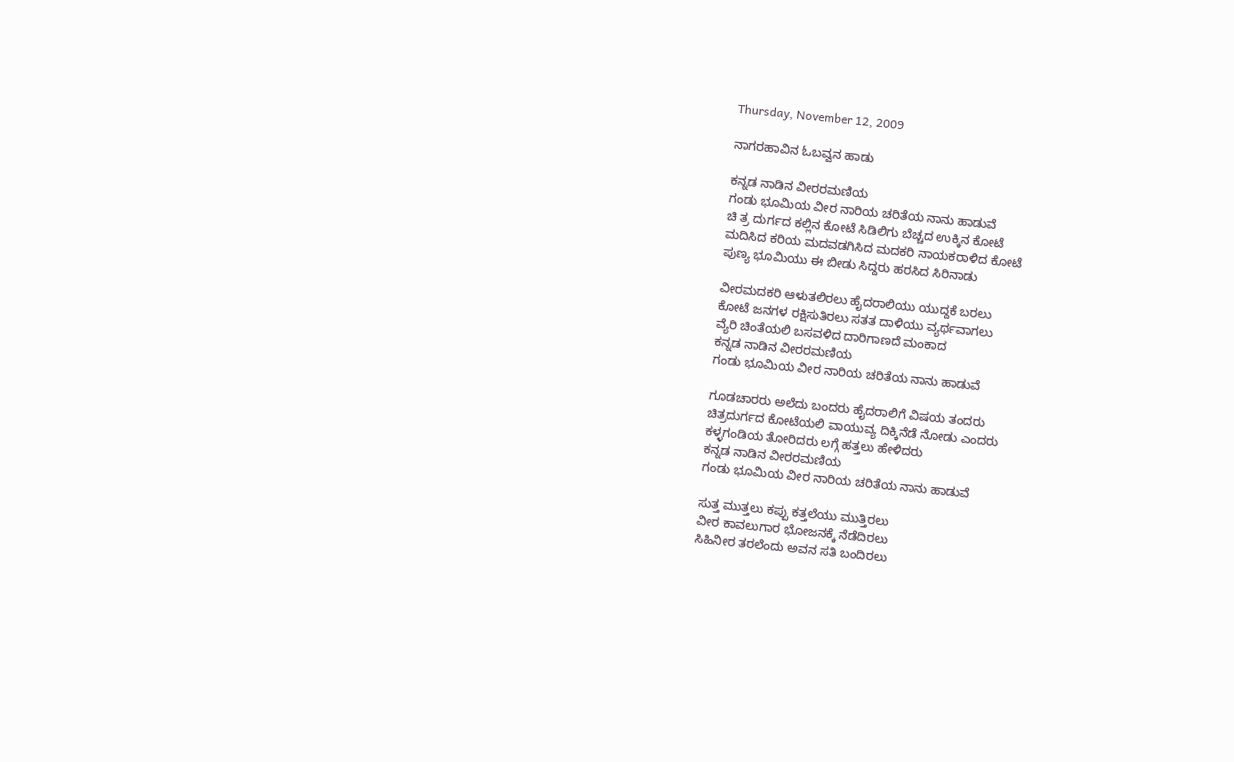Thursday, November 12, 2009

ನಾಗರಹಾವಿನ ಓಬವ್ವನ ಹಾಡು

ಕನ್ನಡ ನಾಡಿನ ವೀರರಮಣಿಯ
ಗಂಡು ಭೂಮಿಯ ವೀರ ನಾರಿಯ ಚರಿತೆಯ ನಾನು ಹಾಡುವೆ
ಚಿ ತ್ರ ದುರ್ಗದ ಕಲ್ಲಿನ ಕೋಟೆ ಸಿಡಿಲಿಗು ಬೆಚ್ಚದ ಉಕ್ಕಿನ ಕೋಟೆ
ಮದಿಸಿದ ಕರಿಯ ಮದವಡಗಿಸಿದ ಮದಕರಿ ನಾಯಕರಾಳಿದ ಕೋಟೆ
ಪುಣ್ಯ ಭೂಮಿಯು ಈ ಬೀಡು ಸಿದ್ದರು ಹರಸಿದ ಸಿರಿನಾಡು

ವೀರಮದಕರಿ ಆಳುತಲಿರಲು ಹೈದರಾಲಿಯು ಯುದ್ದಕೆ ಬರಲು
ಕೋಟೆ ಜನಗಳ ರಕ್ಷಿಸುತಿರಲು ಸತತ ದಾಳಿಯು ವ್ಯರ್ಥವಾಗಲು
ವ್ಯೆರಿ ಚಿಂತೆಯಲಿ ಬಸವಳಿದ ದಾರಿಗಾಣದೆ ಮಂಕಾದ
ಕನ್ನಡ ನಾಡಿನ ವೀರರಮಣಿಯ
ಗಂಡು ಭೂಮಿಯ ವೀರ ನಾರಿಯ ಚರಿತೆಯ ನಾನು ಹಾಡುವೆ

ಗೂಡಚಾರರು ಅಲೆದು ಬಂದರು ಹೈದರಾಲಿಗೆ ವಿಷಯ ತಂದರು
ಚಿತ್ರದುರ್ಗದ ಕೋಟೆಯಲಿ ವಾಯುವ್ಯ ದಿಕ್ಕಿನೆಡೆ ನೋಡು ಎಂದರು
ಕಳ್ಳಗಂಡಿಯ ತೋರಿದರು ಲಗ್ಗೆ ಹತ್ತಲು ಹೇಳಿದರು
ಕನ್ನಡ ನಾಡಿನ ವೀರರಮಣಿಯ
ಗಂಡು ಭೂಮಿಯ ವೀರ ನಾರಿಯ ಚರಿತೆಯ ನಾನು ಹಾಡುವೆ

ಸುತ್ತ ಮುತ್ತಲು ಕಪ್ಪು ಕತ್ತಲೆಯು ಮುತ್ತಿರಲು
ವೀರ ಕಾವಲುಗಾರ ಭೋಜನಕ್ಕೆ ನೆಡೆದಿರಲು
ಸಿಹಿನೀರ ತರಲೆಂದು ಅವನ ಸತಿ ಬಂದಿರಲು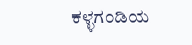ಕಳ್ಳಗಂಡಿಯ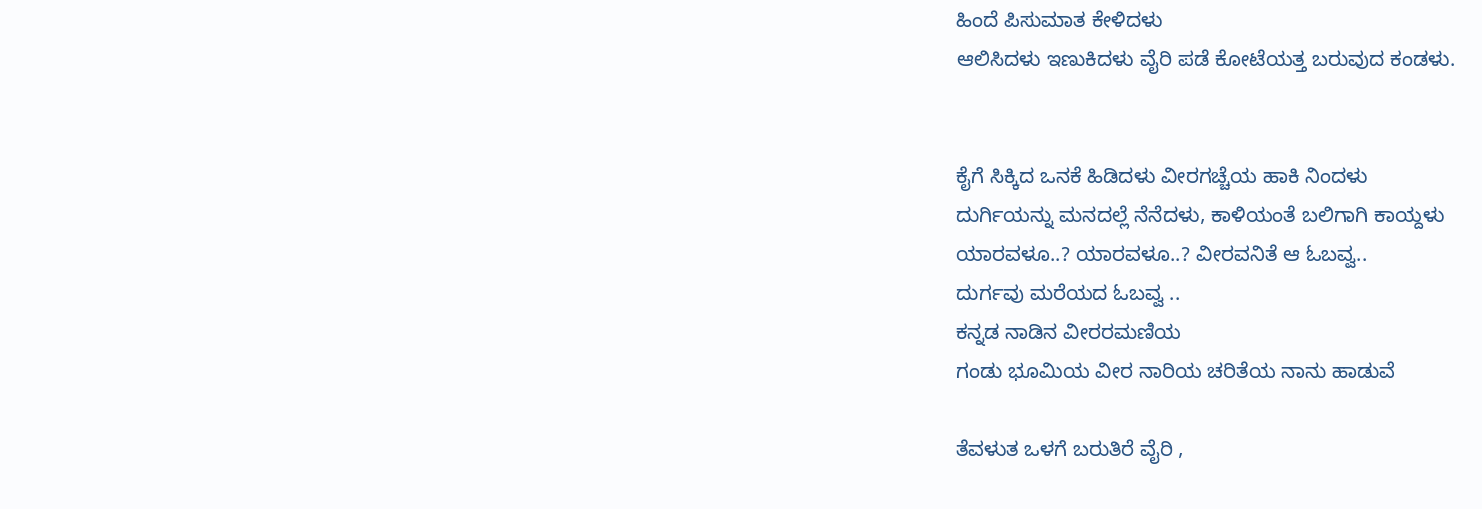ಹಿಂದೆ ಪಿಸುಮಾತ ಕೇಳಿದಳು
ಆಲಿಸಿದಳು ಇಣುಕಿದಳು ವೈರಿ ಪಡೆ ಕೋಟೆಯತ್ತ ಬರುವುದ ಕಂಡಳು.


ಕೈಗೆ ಸಿಕ್ಕಿದ ಒನಕೆ ಹಿಡಿದಳು ವೀರಗಚ್ಚೆಯ ಹಾಕಿ ನಿಂದಳು
ದುರ್ಗಿಯನ್ನು ಮನದಲ್ಲೆ ನೆನೆದಳು, ಕಾಳಿಯಂತೆ ಬಲಿಗಾಗಿ ಕಾಯ್ದಳು
ಯಾರವಳೂ..? ಯಾರವಳೂ..? ವೀರವನಿತೆ ಆ ಓಬವ್ವ..
ದುರ್ಗವು ಮರೆಯದ ಓಬವ್ವ ..
ಕನ್ನಡ ನಾಡಿನ ವೀರರಮಣಿಯ
ಗಂಡು ಭೂಮಿಯ ವೀರ ನಾರಿಯ ಚರಿತೆಯ ನಾನು ಹಾಡುವೆ

ತೆವಳುತ ಒಳಗೆ ಬರುತಿರೆ ವೈರಿ ,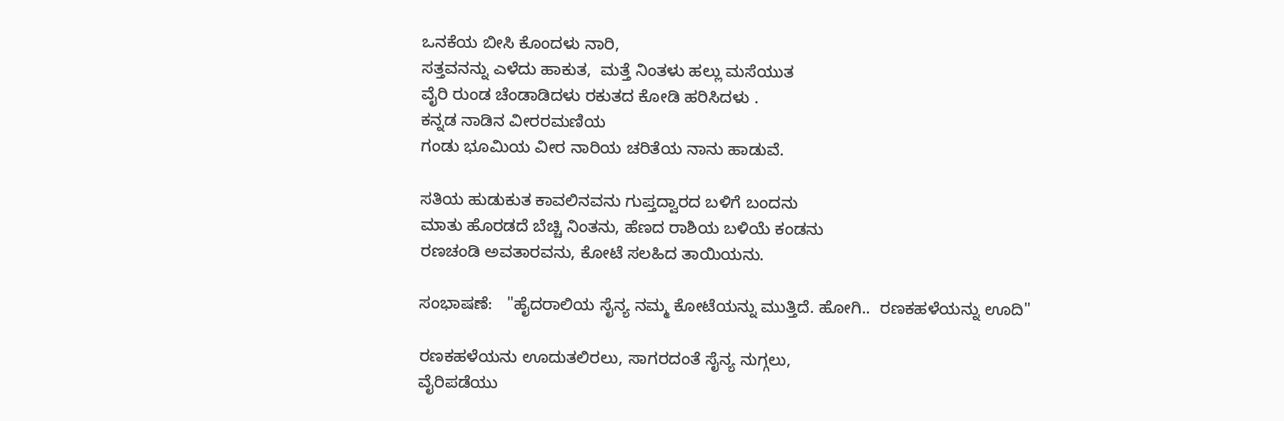ಒನಕೆಯ ಬೀಸಿ ಕೊಂದಳು ನಾರಿ,
ಸತ್ತವನನ್ನು ಎಳೆದು ಹಾಕುತ,  ಮತ್ತೆ ನಿಂತಳು ಹಲ್ಲು ಮಸೆಯುತ
ವೈರಿ ರುಂಡ ಚೆಂಡಾಡಿದಳು ರಕುತದ ಕೋಡಿ ಹರಿಸಿದಳು .
ಕನ್ನಡ ನಾಡಿನ ವೀರರಮಣಿಯ
ಗಂಡು ಭೂಮಿಯ ವೀರ ನಾರಿಯ ಚರಿತೆಯ ನಾನು ಹಾಡುವೆ.

ಸತಿಯ ಹುಡುಕುತ ಕಾವಲಿನವನು ಗುಪ್ತದ್ವಾರದ ಬಳಿಗೆ ಬಂದನು
ಮಾತು ಹೊರಡದೆ ಬೆಚ್ಚಿ ನಿಂತನು, ಹೆಣದ ರಾಶಿಯ ಬಳಿಯೆ ಕಂಡನು
ರಣಚಂಡಿ ಅವತಾರವನು, ಕೋಟೆ ಸಲಹಿದ ತಾಯಿಯನು.

ಸಂಭಾಷಣೆ:   "ಹೈದರಾಲಿಯ ಸೈನ್ಯ ನಮ್ಮ ಕೋಟೆಯನ್ನು ಮುತ್ತಿದೆ. ಹೋಗಿ..  ರಣಕಹಳೆಯನ್ನು ಊದಿ"

ರಣಕಹಳೆಯನು ಊದುತಲಿರಲು, ಸಾಗರದಂತೆ ಸೈನ್ಯ ನುಗ್ಗಲು,
ವೈರಿಪಡೆಯು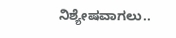ನಿಶ್ಯೇಷವಾಗಲು..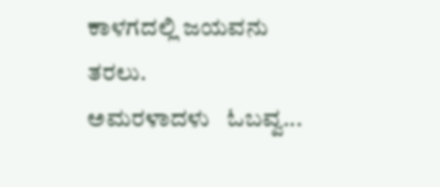ಕಾಳಗದಲ್ಲಿ ಜಯವನು ತರಲು.
ಅಮರಳಾದಳು   ಓಬವ್ವ...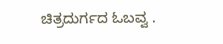ಚಿತ್ರದುರ್ಗದ ಓಬವ್ವ .